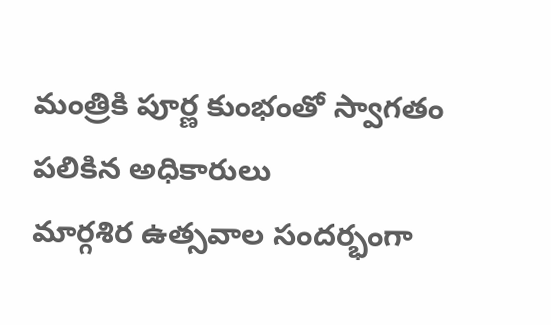మంత్రికి పూర్ణ కుంభంతో స్వాగతం పలికిన అధికారులు
మార్గశిర ఉత్సవాల సందర్భంగా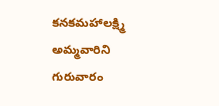కనకమహాలక్ష్మి అమ్మవారిని గురువారం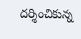దర్శించికున్న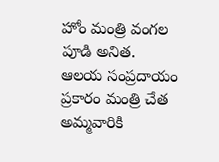హోం మంత్రి వంగల పూడి అనిత.
ఆలయ సంప్రదాయం ప్రకారం మంత్రి చేత అమ్మవారికి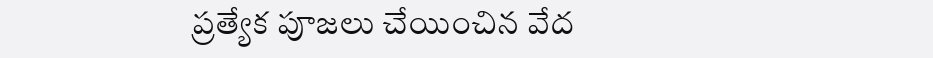ప్రత్యేక పూజలు చేయించిన వేద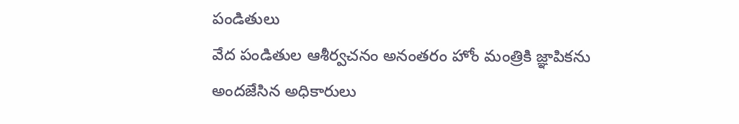పండితులు
వేద పండితుల ఆశీర్వచనం అనంతరం హోం మంత్రికి జ్ఞాపికను అందజేసిన అధికారులు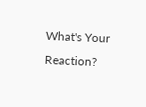What's Your Reaction?